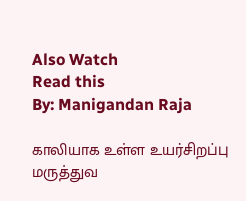Also Watch
Read this
By: Manigandan Raja

காலியாக உள்ள உயர்சிறப்பு மருத்துவ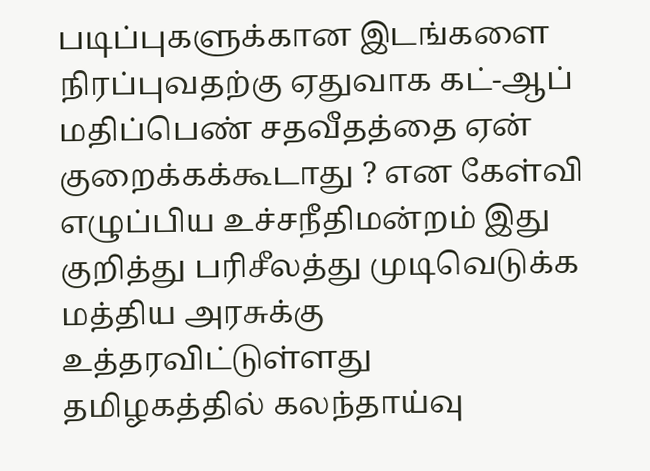படிப்புகளுக்கான இடங்களை நிரப்புவதற்கு ஏதுவாக கட்-ஆப் மதிப்பெண் சதவீதத்தை ஏன் குறைக்கக்கூடாது ? என கேள்வி எழுப்பிய உச்சநீதிமன்றம் இது குறித்து பரிசீலத்து முடிவெடுக்க மத்திய அரசுக்கு உத்தரவிட்டுள்ளது
தமிழகத்தில் கலந்தாய்வு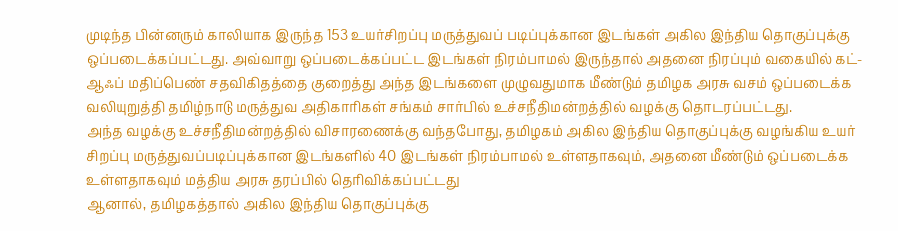முடிந்த பின்னரும் காலியாக இருந்த 153 உயர்சிறப்பு மருத்துவப் படிப்புக்கான இடங்கள் அகில இந்திய தொகுப்புக்கு ஒப்படைக்கப்பட்டது. அவ்வாறு ஒப்படைக்கப்பட்ட இடங்கள் நிரம்பாமல் இருந்தால் அதனை நிரப்பும் வகையில் கட்-ஆஃப் மதிப்பெண் சதவிகிதத்தை குறைத்து அந்த இடங்களை முழுவதுமாக மீண்டும் தமிழக அரசு வசம் ஒப்படைக்க வலியுறுத்தி தமிழ்நாடு மருத்துவ அதிகாரிகள் சங்கம் சார்பில் உச்சநீதிமன்றத்தில் வழக்கு தொடரப்பட்டது.
அந்த வழக்கு உச்சநீதிமன்றத்தில் விசாரணைக்கு வந்தபோது, தமிழகம் அகில இந்திய தொகுப்புக்கு வழங்கிய உயர் சிறப்பு மருத்துவப்படிப்புக்கான இடங்களில் 40 இடங்கள் நிரம்பாமல் உள்ளதாகவும், அதனை மீண்டும் ஒப்படைக்க உள்ளதாகவும் மத்திய அரசு தரப்பில் தெரிவிக்கப்பட்டது
ஆனால், தமிழகத்தால் அகில இந்திய தொகுப்புக்கு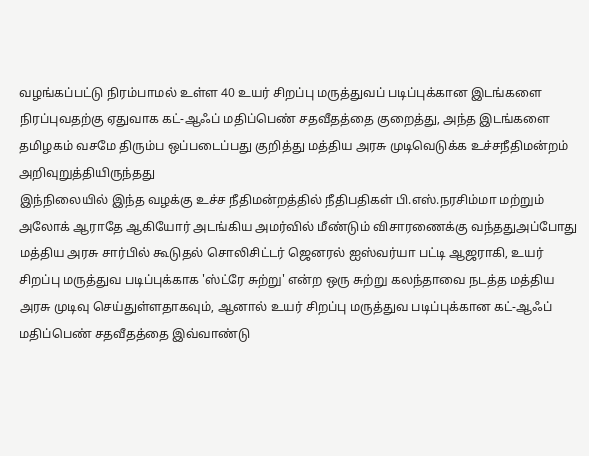வழங்கப்பட்டு நிரம்பாமல் உள்ள 40 உயர் சிறப்பு மருத்துவப் படிப்புக்கான இடங்களை நிரப்புவதற்கு ஏதுவாக கட்-ஆஃப் மதிப்பெண் சதவீதத்தை குறைத்து, அந்த இடங்களை தமிழகம் வசமே திரும்ப ஒப்படைப்பது குறித்து மத்திய அரசு முடிவெடுக்க உச்சநீதிமன்றம் அறிவுறுத்தியிருந்தது
இந்நிலையில் இந்த வழக்கு உச்ச நீதிமன்றத்தில் நீதிபதிகள் பி.எஸ்.நரசிம்மா மற்றும் அலோக் ஆராதே ஆகியோர் அடங்கிய அமர்வில் மீண்டும் விசாரணைக்கு வந்ததுஅப்போது மத்திய அரசு சார்பில் கூடுதல் சொலிசிட்டர் ஜெனரல் ஐஸ்வர்யா பட்டி ஆஜராகி, உயர் சிறப்பு மருத்துவ படிப்புக்காக 'ஸ்ட்ரே சுற்று' என்ற ஒரு சுற்று கலந்தாவை நடத்த மத்திய அரசு முடிவு செய்துள்ளதாகவும், ஆனால் உயர் சிறப்பு மருத்துவ படிப்புக்கான கட்-ஆஃப் மதிப்பெண் சதவீதத்தை இவ்வாண்டு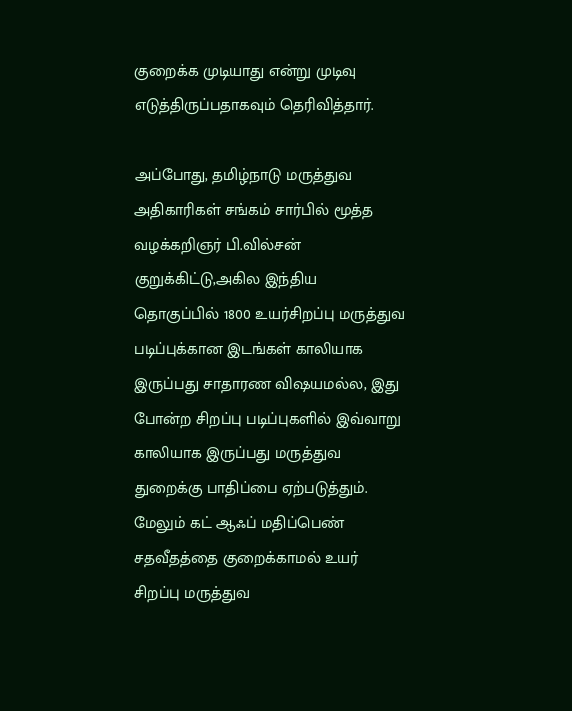குறைக்க முடியாது என்று முடிவு எடுத்திருப்பதாகவும் தெரிவித்தார்.

அப்போது, தமிழ்நாடு மருத்துவ அதிகாரிகள் சங்கம் சார்பில் மூத்த வழக்கறிஞர் பி.வில்சன் குறுக்கிட்டு,அகில இந்திய தொகுப்பில் 1800 உயர்சிறப்பு மருத்துவ படிப்புக்கான இடங்கள் காலியாக இருப்பது சாதாரண விஷயமல்ல, இது போன்ற சிறப்பு படிப்புகளில் இவ்வாறு காலியாக இருப்பது மருத்துவ துறைக்கு பாதிப்பை ஏற்படுத்தும்.
மேலும் கட் ஆஃப் மதிப்பெண் சதவீதத்தை குறைக்காமல் உயர் சிறப்பு மருத்துவ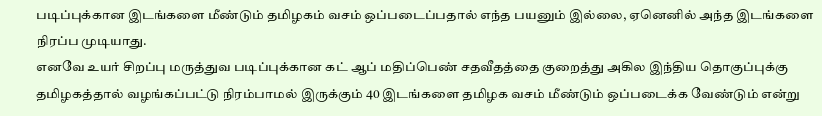படிப்புக்கான இடங்களை மீண்டும் தமிழகம் வசம் ஒப்படைப்பதால் எந்த பயனும் இல்லை, ஏனெனில் அந்த இடங்களை நிரப்ப முடியாது.
எனவே உயர் சிறப்பு மருத்துவ படிப்புக்கான கட் ஆப் மதிப்பெண் சதவீதத்தை குறைத்து அகில இந்திய தொகுப்புக்கு தமிழகத்தால் வழங்கப்பட்டு நிரம்பாமல் இருக்கும் 40 இடங்களை தமிழக வசம் மீண்டும் ஒப்படைக்க வேண்டும் என்று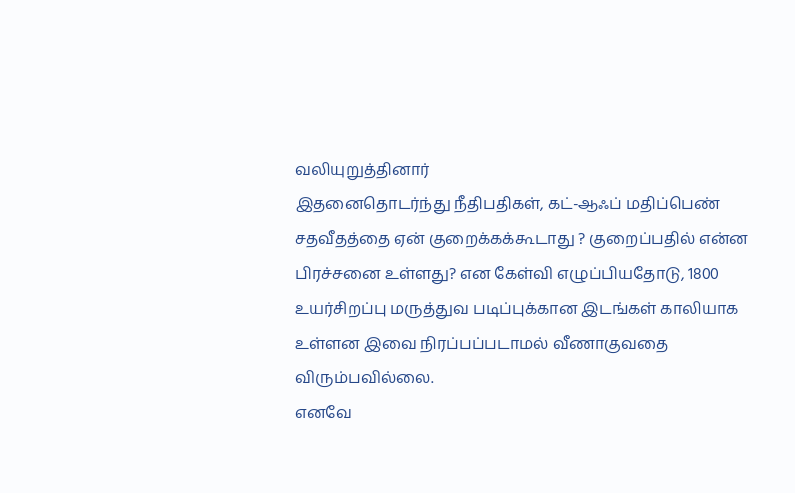வலியுறுத்தினார்
இதனைதொடர்ந்து நீதிபதிகள், கட்-ஆஃப் மதிப்பெண் சதவீதத்தை ஏன் குறைக்கக்கூடாது ? குறைப்பதில் என்ன பிரச்சனை உள்ளது? என கேள்வி எழுப்பியதோடு, 1800 உயர்சிறப்பு மருத்துவ படிப்புக்கான இடங்கள் காலியாக உள்ளன இவை நிரப்பப்படாமல் வீணாகுவதை விரும்பவில்லை.
எனவே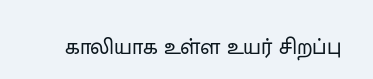காலியாக உள்ள உயர் சிறப்பு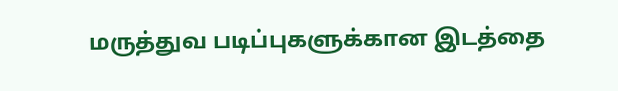மருத்துவ படிப்புகளுக்கான இடத்தை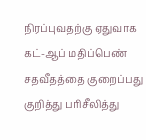நிரப்புவதற்கு ஏதுவாக கட்-ஆப் மதிப்பெண் சதவீதத்தை குறைப்பது குறித்து பரிசீலித்து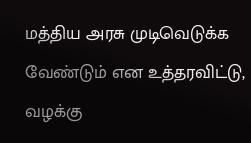மத்திய அரசு முடிவெடுக்க வேண்டும் என உத்தரவிட்டு,
வழக்கு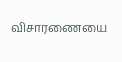விசாரணையை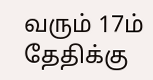வரும் 17ம் தேதிக்கு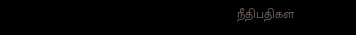நீதிபதிகள்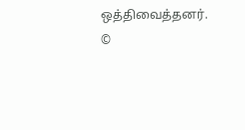ஒத்திவைத்தனர்.
©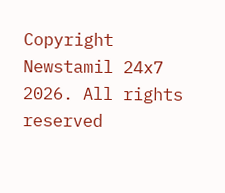Copyright Newstamil 24x7 2026. All rights reserved